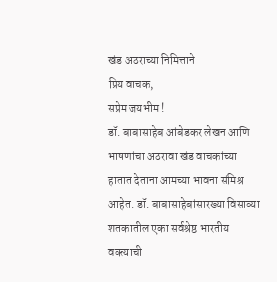खंड अठराच्या निमित्ताने
प्रिय वाचक,
सप्रेम जयभीम !
डॉ. बाबासाहेब आंबेडकर लेखन आणि भाषणांचा अठरावा खंड वाचकांच्या हातात देताना आमच्या भावना संमिश्र आहेत. डॉ. बाबासाहेबांसारख्या विसाव्या शतकातील एका सर्वश्रेष्ठ भारतीय वक्त्याची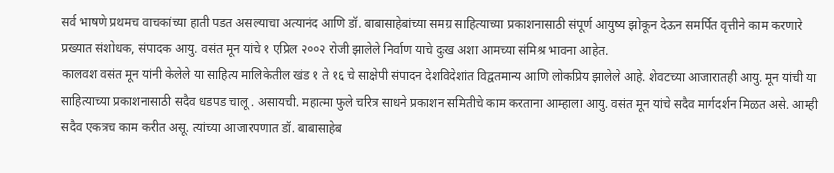सर्व भाषणे प्रथमच वाचकांच्या हाती पडत असल्याचा अत्यानंद आणि डॉ. बाबासाहेबांच्या समग्र साहित्याच्या प्रकाशनासाठी संपूर्ण आयुष्य झोकून देऊन समर्पित वृत्तीने काम करणारे प्रख्यात संशोधक, संपादक आयु. वसंत मून यांचे १ एप्रिल २००२ रोजी झालेले निर्वाण याचे दुःख अशा आमच्या संमिश्र भावना आहेत.
कालवश वसंत मून यांनी केलेले या साहित्य मालिकेतील खंड १ ते १६ चे साक्षेपी संपादन देशविदेशांत विद्वतमान्य आणि लोकप्रिय झालेले आहे. शेवटच्या आजारातही आयु. मून यांची या साहित्याच्या प्रकाशनासाठी सदैव धडपड चालू . असायची. महात्मा फुले चरित्र साधने प्रकाशन समितीचे काम करताना आम्हाला आयु. वसंत मून यांचे सदैव मार्गदर्शन मिळत असे. आम्ही सदैव एकत्रच काम करीत असू. त्यांच्या आजारपणात डॉ. बाबासाहेब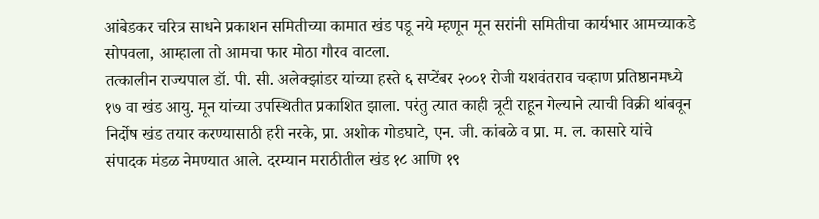आंबेडकर चरित्र साधने प्रकाशन समितीच्या कामात खंड पडू नये म्हणून मून सरांनी समितीचा कार्यभार आमच्याकडे सोपवला, आम्हाला तो आमचा फार मोठा गौरव वाटला.
तत्कालीन राज्यपाल डॉ. पी. सी. अलेक्झांडर यांच्या हस्ते ६ सप्टेंबर २००१ रोजी यशवंतराव चव्हाण प्रतिष्ठानमध्ये १७ वा खंड आयु. मून यांच्या उपस्थितीत प्रकाशित झाला. परंतु त्यात काही त्रूटी राहून गेल्याने त्याची विक्री थांबवून निर्दोष खंड तयार करण्यासाठी हरी नरके, प्रा. अशोक गोडघाटे, एन. जी. कांबळे व प्रा. म. ल. कासारे यांचे संपादक मंडळ नेमण्यात आले. दरम्यान मराठीतील खंड १८ आणि १९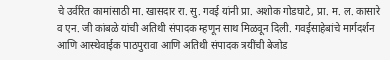चे उर्वरित कामांसाठी मा. खासदार रा. सु. गवई यांनी प्रा. अशोक गोडघाटे, प्रा. म. ल. कासारे व एन. जी कांबळे यांची अतिथी संपादक म्हणून साथ मिळवून दिली. गवईसाहेबांचे मार्गदर्शन आणि आस्थेवाईक पाठपुरावा आणि अतिथी संपादक त्रयींची बेजोड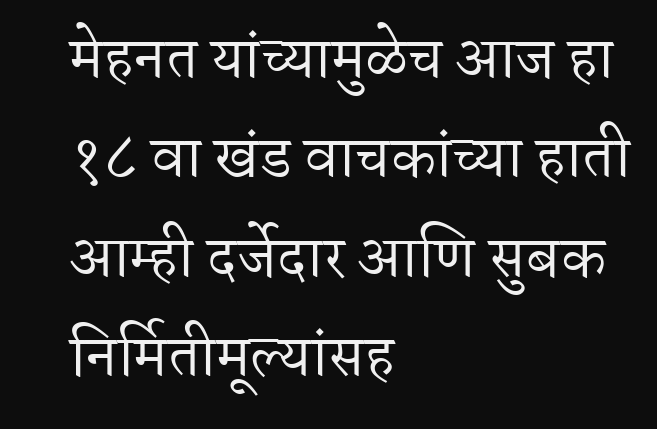मेहनत यांच्यामुळेच आज हा १८ वा खंड वाचकांच्या हाती आम्ही दर्जेदार आणि सुबक निर्मितीमूल्यांसह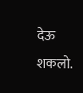देऊ शकलो.